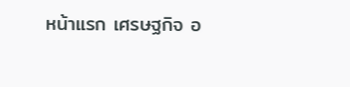หน้าแรก เศรษฐกิจ อ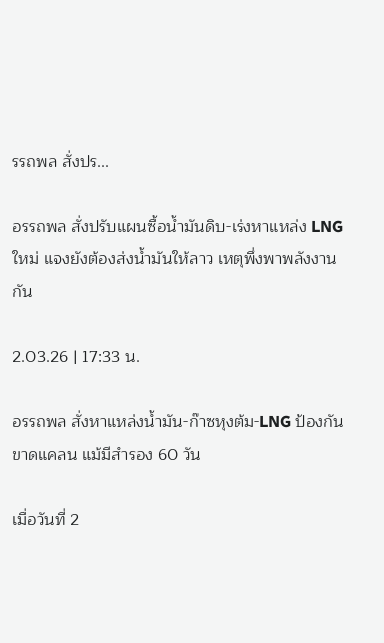รรถพล สั่งปร...

อรรถพล สั่งปรับแผนซื้อน้ำมันดิบ-เร่งหาแหล่ง LNG ใหม่ แจงยังต้องส่งน้ำมันให้ลาว เหตุพึ่งพาพลังงานกัน

2.03.26 | 17:33 น.

อรรถพล สั่งหาแหล่งน้ำมัน-ก๊าซหุงต้ม-LNG ป้องกันขาดแคลน แม้มีสำรอง 60 วัน

เมื่อวันที่ 2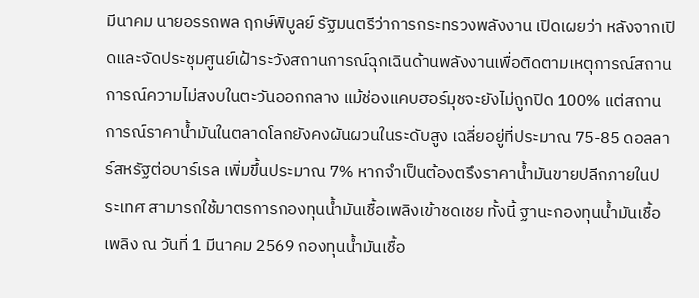มีนาคม นายอรรถพล ฤกษ์พิบูลย์ รัฐมนตรีว่าการกระทรวงพลังงาน เปิดเผยว่า หลังจากเปิดและจัดประชุมศูนย์เฝ้าระวังสถานการณ์ฉุกเฉินด้านพลังงานเพื่อติดตามเหตุการณ์สถานการณ์ความไม่สงบในตะวันออกกลาง แม้ช่องแคบฮอร์มุชจะยังไม่ถูกปิด 100% แต่สถานการณ์ราคาน้ำมันในตลาดโลกยังคงผันผวนในระดับสูง เฉลี่ยอยู่ที่ประมาณ 75-85 ดอลลาร์สหรัฐต่อบาร์เรล เพิ่มขึ้นประมาณ 7% หากจำเป็นต้องตรึงราคาน้ำมันขายปลีกภายในประเทศ สามารถใช้มาตรการกองทุนน้ำมันเชื้อเพลิงเข้าชดเชย ทั้งนี้ ฐานะกองทุนน้ำมันเชื้อเพลิง ณ วันที่ 1 มีนาคม 2569 กองทุนน้ำมันเชื้อ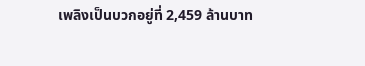เพลิงเป็นบวกอยู่ที่ 2,459 ล้านบาท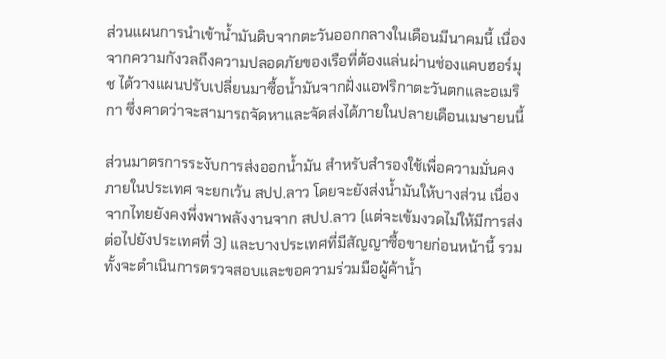ส่วนแผนการนำเข้าน้ำมันดิบจากตะวันออกกลางในเดือนมีนาคมนี้ เนื่องจากความกังวลถึงความปลอดภัยของเรือที่ต้องแล่นผ่านช่องแคบฮอร์มุช ได้วางแผนปรับเปลี่ยนมาซื้อน้ำมันจากฝั่งแอฟริกาตะวันตกและอเมริกา ซึ่งคาดว่าจะสามารถจัดหาและจัดส่งได้ภายในปลายเดือนเมษายนนี้

ส่วนมาตรการระงับการส่งออกน้ำมัน สำหรับสำรองใช้เพื่อความมั่นคงภายในประเทศ จะยกเว้น สปป.ลาว โดยจะยังส่งน้ำมันให้บางส่วน เนื่องจากไทยยังคงพึ่งพาพลังงานจาก สปป.ลาว (แต่จะเข้มงวดไม่ให้มีการส่งต่อไปยังประเทศที่ 3) และบางประเทศที่มีสัญญาซื้อขายก่อนหน้านี้ รวมทั้งจะดำเนินการตรวจสอบและขอความร่วมมือผู้ค้าน้ำ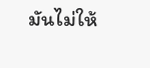มันไม่ให้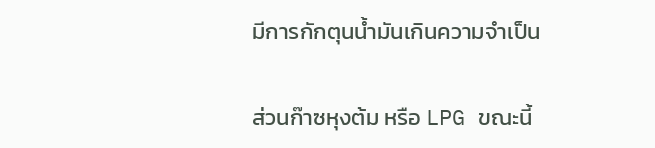มีการกักตุนน้ำมันเกินความจำเป็น

ส่วนก๊าซหุงต้ม หรือ LPG ขณะนี้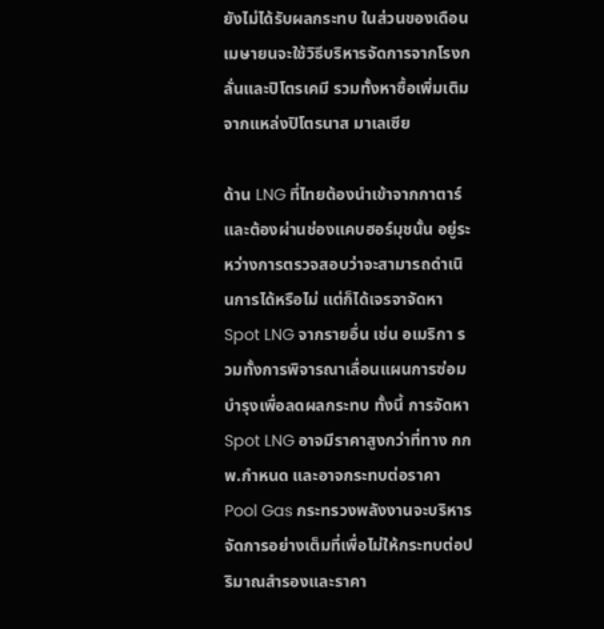ยังไม่ได้รับผลกระทบ ในส่วนของเดือนเมษายนจะใช้วิธีบริหารจัดการจากโรงกลั่นและปิโตรเคมี รวมทั้งหาซื้อเพิ่มเติมจากแหล่งปิโตรนาส มาเลเซีย

ด้าน LNG ที่ไทยต้องนำเข้าจากกาตาร์และต้องผ่านช่องแคบฮอร์มุชนั้น อยู่ระหว่างการตรวจสอบว่าจะสามารถดำเนินการได้หรือไม่ แต่ก็ได้เจรจาจัดหา Spot LNG จากรายอื่น เช่น อเมริกา รวมทั้งการพิจารณาเลื่อนแผนการซ่อมบำรุงเพื่อลดผลกระทบ ทั้งนี้ การจัดหา Spot LNG อาจมีราคาสูงกว่าที่ทาง กกพ.กำหนด และอาจกระทบต่อราคา Pool Gas กระทรวงพลังงานจะบริหารจัดการอย่างเต็มที่เพื่อไม่ให้กระทบต่อปริมาณสำรองและราคา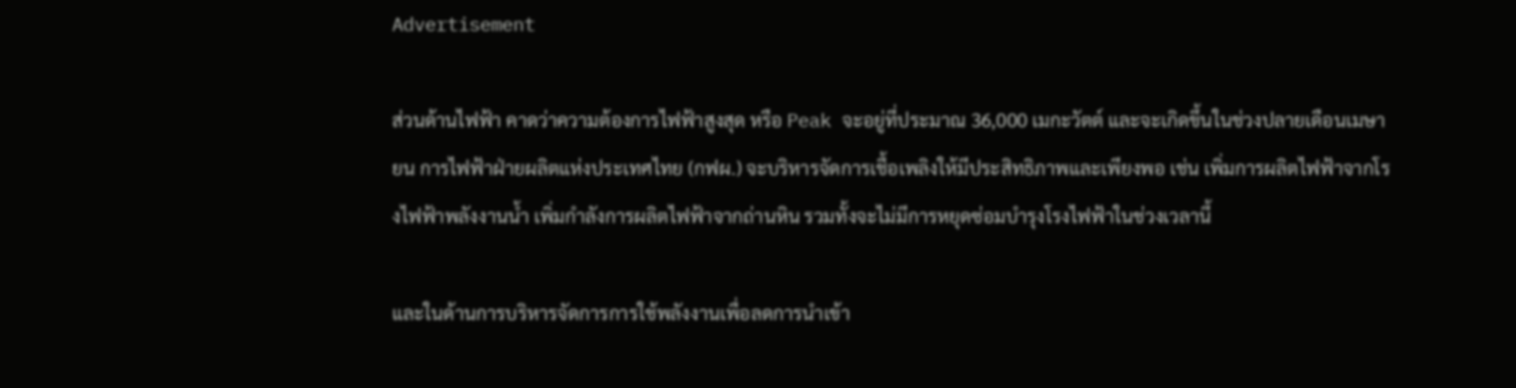Advertisement

ส่วนด้านไฟฟ้า คาดว่าความต้องการไฟฟ้าสูงสุด หรือ Peak จะอยู่ที่ประมาณ 36,000 เมกะวัตต์ และจะเกิดขึ้นในช่วงปลายเดือนเมษายน การไฟฟ้าฝ่ายผลิตแห่งประเทศไทย (กฟผ.) จะบริหารจัดการเชื้อเพลิงให้มีประสิทธิภาพและเพียงพอ เช่น เพิ่มการผลิตไฟฟ้าจากโรงไฟฟ้าพลังงานน้ำ เพิ่มกำลังการผลิตไฟฟ้าจากถ่านหิน รวมทั้งจะไม่มีการหยุดซ่อมบำรุงโรงไฟฟ้าในช่วงเวลานี้

และในด้านการบริหารจัดการการใช้พลังงานเพื่อลดการนำเข้า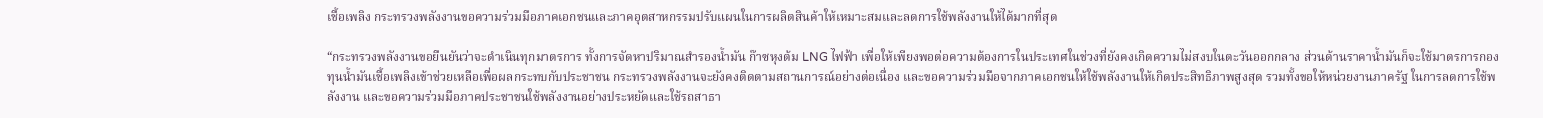เชื้อเพลิง กระทรวงพลังงานขอความร่วมมือภาคเอกชนและภาคอุตสาหกรรมปรับแผนในการผลิตสินค้าให้เหมาะสมและลดการใช้พลังงานให้ได้มากที่สุด

“กระทรวงพลังงานขอยืนยันว่าจะดำเนินทุกมาตรการ ทั้งการจัดหาปริมาณสำรองน้ำมัน ก๊าซหุงต้ม LNG ไฟฟ้า เพื่อให้เพียงพอต่อความต้องการในประเทศในช่วงที่ยังคงเกิดความไม่สงบในตะวันออกกลาง ส่วนด้านราคาน้ำมันก็จะใช้มาตรการกองทุนน้ำมันเชื้อเพลิงเข้าช่วยเหลือเพื่อผลกระทบกับประชาชน กระทรวงพลังงานจะยังคงติดตามสถานการณ์อย่างต่อเนื่อง และขอความร่วมมือจากภาคเอกชนให้ใช้พลังงานให้เกิดประสิทธิภาพสูงสุด รวมทั้งขอให้หน่วยงานภาครัฐ ในการลดการใช้พลังงาน และขอความร่วมมือภาคประชาชนใช้พลังงานอย่างประหยัดและใช้รถสาธา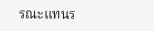รณะแทนร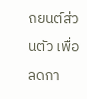ถยนต์ส่วนตัว เพื่อลดกา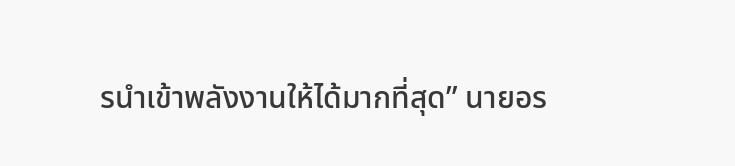รนำเข้าพลังงานให้ได้มากที่สุด” นายอร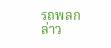รถพลกล่าว